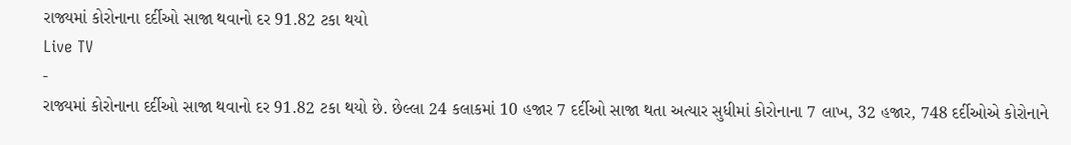રાજ્યમાં કોરોનાના દર્દીઓ સાજા થવાનો દર 91.82 ટકા થયો
Live TV
-
રાજ્યમાં કોરોનાના દર્દીઓ સાજા થવાનો દર 91.82 ટકા થયો છે. છેલ્લા 24 કલાકમાં 10 હજાર 7 દર્દીઓ સાજા થતા અત્યાર સુધીમાં કોરોનાના 7 લાખ, 32 હજાર, 748 દર્દીઓએ કોરોનાને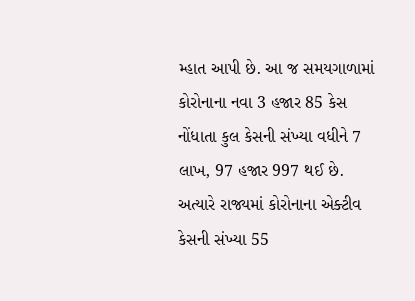મ્હાત આપી છે. આ જ સમયગાળામાં કોરોનાના નવા 3 હજાર 85 કેસ નોંધાતા કુલ કેસની સંખ્યા વધીને 7 લાખ, 97 હજાર 997 થઈ છે. અત્યારે રાજ્યમાં કોરોનાના એક્ટીવ કેસની સંખ્યા 55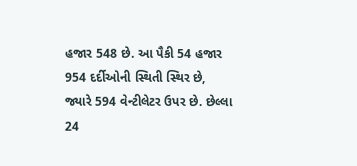હજાર 548 છે. આ પૈકી 54 હજાર 954 દર્દીઓની સ્થિતી સ્થિર છે, જ્યારે 594 વેન્ટીલેટર ઉપર છે. છેલ્લા 24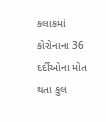કલાકમાં કોરોનાના 36 દર્દીઓના મોત થતા કુલ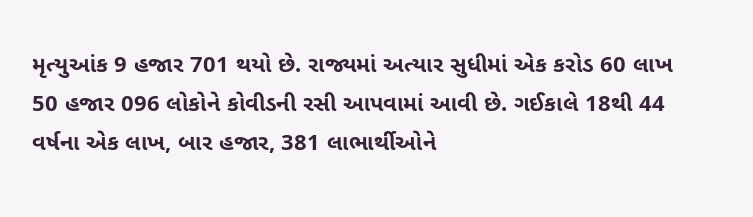મૃત્યુઆંક 9 હજાર 701 થયો છે. રાજ્યમાં અત્યાર સુધીમાં એક કરોડ 60 લાખ 50 હજાર 096 લોકોને કોવીડની રસી આપવામાં આવી છે. ગઈકાલે 18થી 44 વર્ષના એક લાખ, બાર હજાર, 381 લાભાર્થીઓને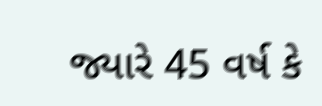જ્યારે 45 વર્ષ કે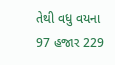તેથી વધુ વયના 97 હજાર 229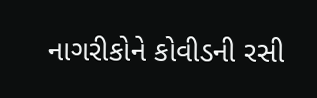નાગરીકોને કોવીડની રસી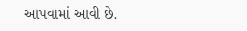આપવામાં આવી છે.